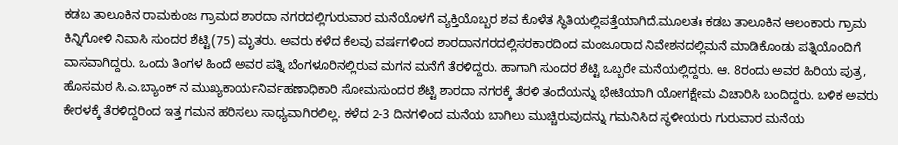ಕಡಬ ತಾಲೂಕಿನ ರಾಮಕುಂಜ ಗ್ರಾಮದ ಶಾರದಾ ನಗರದಲ್ಲಿಗುರುವಾರ ಮನೆಯೊಳಗೆ ವ್ಯಕ್ತಿಯೊಬ್ಬರ ಶವ ಕೊಳೆತ ಸ್ಥಿತಿಯಲ್ಲಿಪತ್ತೆಯಾಗಿದೆ.ಮೂಲತಃ ಕಡಬ ತಾಲೂಕಿನ ಆಲಂಕಾರು ಗ್ರಾಮ ಕಿನ್ನಿಗೋಳಿ ನಿವಾಸಿ ಸುಂದರ ಶೆಟ್ಟಿ(75) ಮೃತರು. ಅವರು ಕಳೆದ ಕೆಲವು ವರ್ಷಗಳಿಂದ ಶಾರದಾನಗರದಲ್ಲಿಸರಕಾರದಿಂದ ಮಂಜೂರಾದ ನಿವೇಶನದಲ್ಲಿಮನೆ ಮಾಡಿಕೊಂಡು ಪತ್ನಿಯೊಂದಿಗೆ ವಾಸವಾಗಿದ್ದರು. ಒಂದು ತಿಂಗಳ ಹಿಂದೆ ಅವರ ಪತ್ನಿ ಬೆಂಗಳೂರಿನಲ್ಲಿರುವ ಮಗನ ಮನೆಗೆ ತೆರಳಿದ್ದರು. ಹಾಗಾಗಿ ಸುಂದರ ಶೆಟ್ಟಿ ಒಬ್ಬರೇ ಮನೆಯಲ್ಲಿದ್ದರು. ಆ. 8ರಂದು ಅವರ ಹಿರಿಯ ಪುತ್ರ, ಹೊಸಮಠ ಸಿ.ಎ.ಬ್ಯಾಂಕ್ ನ ಮುಖ್ಯಕಾರ್ಯನಿರ್ವಹಣಾಧಿಕಾರಿ ಸೋಮಸುಂದರ ಶೆಟ್ಟಿ ಶಾರದಾ ನಗರಕ್ಕೆ ತೆರಳಿ ತಂದೆಯನ್ನು ಭೇಟಿಯಾಗಿ ಯೋಗಕ್ಷೇಮ ವಿಚಾರಿಸಿ ಬಂದಿದ್ದರು. ಬಳಿಕ ಅವರು ಕೇರಳಕ್ಕೆ ತೆರಳಿದ್ದರಿಂದ ಇತ್ತ ಗಮನ ಹರಿಸಲು ಸಾಧ್ಯವಾಗಿರಲಿಲ್ಲ. ಕಳೆದ 2-3 ದಿನಗಳಿಂದ ಮನೆಯ ಬಾಗಿಲು ಮುಚ್ಚಿರುವುದನ್ನು ಗಮನಿಸಿದ ಸ್ಥಳೀಯರು ಗುರುವಾರ ಮನೆಯ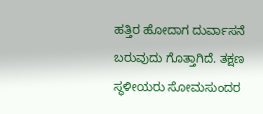ಹತ್ತಿರ ಹೋದಾಗ ದುರ್ವಾಸನೆ ಬರುವುದು ಗೊತ್ತಾಗಿದೆ. ತಕ್ಷಣ ಸ್ಥಳೀಯರು ಸೋಮಸುಂದರ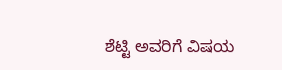ಶೆಟ್ಟಿ ಅವರಿಗೆ ವಿಷಯ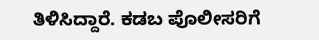ತಿಳಿಸಿದ್ದಾರೆ. ಕಡಬ ಪೊಲೀಸರಿಗೆ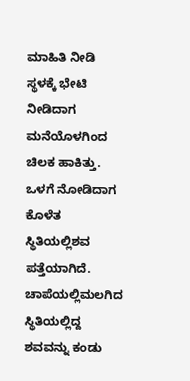ಮಾಹಿತಿ ನೀಡಿ ಸ್ಥಳಕ್ಕೆ ಭೇಟಿ ನೀಡಿದಾಗ ಮನೆಯೊಳಗಿಂದ ಚಿಲಕ ಹಾಕಿತ್ತು. ಒಳಗೆ ನೋಡಿದಾಗ ಕೊಳೆತ ಸ್ಥಿತಿಯಲ್ಲಿಶವ ಪತ್ತೆಯಾಗಿದೆ. ಚಾಪೆಯಲ್ಲಿಮಲಗಿದ ಸ್ಥಿತಿಯಲ್ಲಿದ್ದ ಶವವನ್ನು ಕಂಡು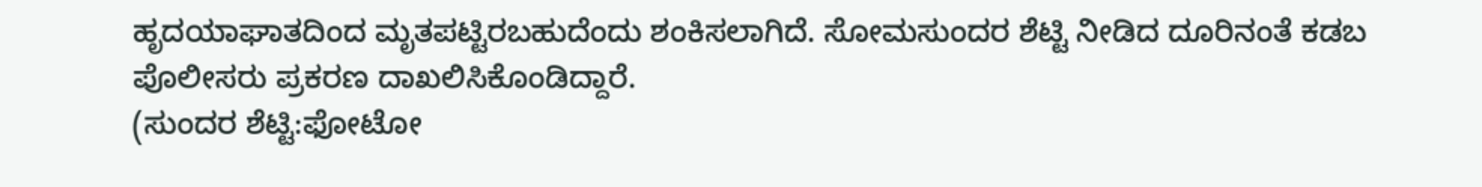ಹೃದಯಾಘಾತದಿಂದ ಮೃತಪಟ್ಟಿರಬಹುದೆಂದು ಶಂಕಿಸಲಾಗಿದೆ. ಸೋಮಸುಂದರ ಶೆಟ್ಟಿ ನೀಡಿದ ದೂರಿನಂತೆ ಕಡಬ ಪೊಲೀಸರು ಪ್ರಕರಣ ದಾಖಲಿಸಿಕೊಂಡಿದ್ದಾರೆ.
(ಸುಂದರ ಶೆಟ್ಟಿ:ಫೋಟೋ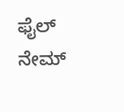ಫೈಲ್ ನೇಮ್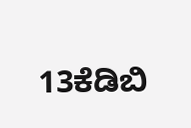13ಕೆಡಿಬಿ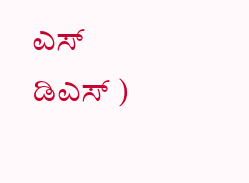ಎಸ್ ಡಿಎಸ್ )